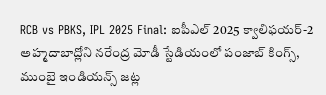RCB vs PBKS, IPL 2025 Final: ఐపీఎల్ 2025 క్వాలిఫయర్-2 అహ్మదాబాద్లోని నరేంద్ర మోడీ స్టేడియంలో పంజాబ్ కింగ్స్, ముంబై ఇండియన్స్ జట్ల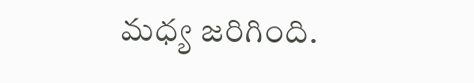మధ్య జరిగింది.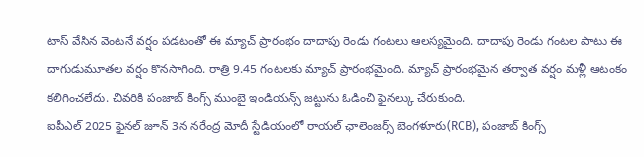టాస్ వేసిన వెంటనే వర్షం పడటంతో ఈ మ్యాచ్ ప్రారంభం దాదాపు రెండు గంటలు ఆలస్యమైంది. దాదాపు రెండు గంటల పాటు ఈ దాగుడుమూతల వర్షం కొనసాగింది. రాత్రి 9.45 గంటలకు మ్యాచ్ ప్రారంభమైంది. మ్యాచ్ ప్రారంభమైన తర్వాత వర్షం మళ్లీ ఆటంకం కలిగించలేదు. చివరికి పంజాబ్ కింగ్స్ ముంబై ఇండియన్స్ జట్టును ఓడించి ఫైనల్కు చేరుకుంది.
ఐపీఎల్ 2025 ఫైనల్ జూన్ 3న నరేంద్ర మోదీ స్టేడియంలో రాయల్ ఛాలెంజర్స్ బెంగళూరు(RCB), పంజాబ్ కింగ్స్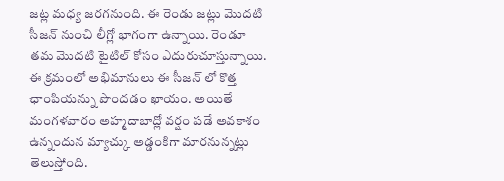జట్ల మధ్య జరగనుంది. ఈ రెండు జట్లు మొదటి సీజన్ నుంచి లీగ్లో భాగంగా ఉన్నాయి. రెండూ తమ మొదటి టైటిల్ కోసం ఎదురుచూస్తున్నాయి. ఈ క్రమంలో అభిమానులు ఈ సీజన్ లో కొత్త ఛాంపియన్ను పొందడం ఖాయం. అయితే మంగళవారం అహ్మదాబాద్లో వర్షం పడే అవకాశం ఉన్నందున మ్యాచ్కు అడ్డంకిగా మారనున్నట్లు తెలుస్తోంది.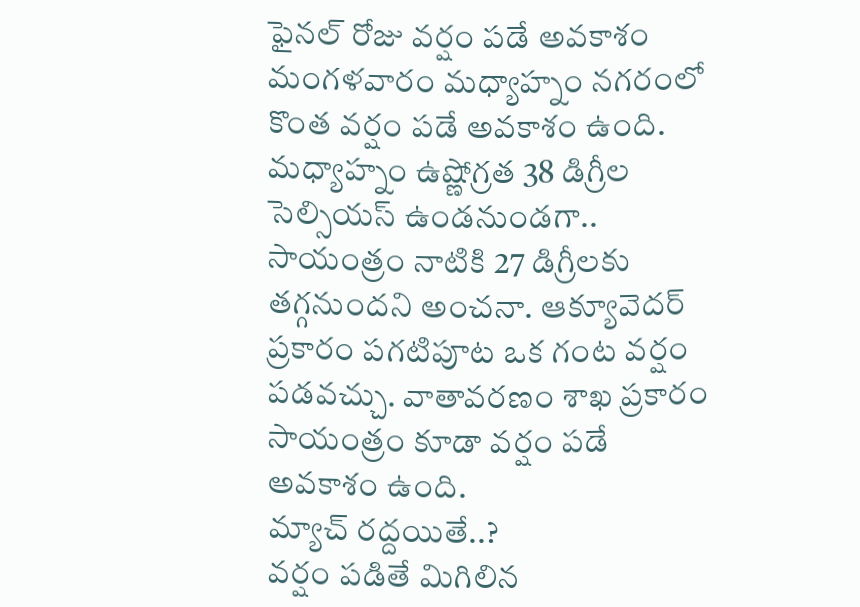ఫైనల్ రోజు వర్షం పడే అవకాశం
మంగళవారం మధ్యాహ్నం నగరంలో కొంత వర్షం పడే అవకాశం ఉంది. మధ్యాహ్నం ఉష్ణోగ్రత 38 డిగ్రీల సెల్సియస్ ఉండనుండగా.. సాయంత్రం నాటికి 27 డిగ్రీలకు తగ్గనుందని అంచనా. ఆక్యూవెదర్ ప్రకారం పగటిపూట ఒక గంట వర్షం పడవచ్చు. వాతావరణం శాఖ ప్రకారం సాయంత్రం కూడా వర్షం పడే అవకాశం ఉంది.
మ్యాచ్ రద్దయితే..?
వర్షం పడితే మిగిలిన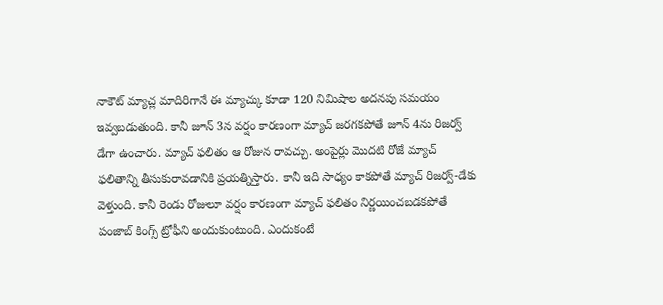నాకౌట్ మ్యాచ్ల మాదిరిగానే ఈ మ్యాచ్కు కూడా 120 నిమిషాల అదనపు సమయం ఇవ్వబడుతుంది. కానీ జూన్ 3న వర్షం కారణంగా మ్యాచ్ జరగకపోతే జూన్ 4ను రిజర్వ్ డేగా ఉంచారు. మ్యాచ్ ఫలితం ఆ రోజున రావచ్చు. అంపైర్లు మొదటి రోజే మ్యాచ్ ఫలితాన్ని తీసుకురావడానికి ప్రయత్నిస్తారు. కానీ ఇది సాధ్యం కాకపోతే మ్యాచ్ రిజర్వ్-డేకు వెళ్తుంది. కానీ రెండు రోజులూ వర్షం కారణంగా మ్యాచ్ ఫలితం నిర్ణయించబడకపోతే పంజాబ్ కింగ్స్ ట్రోఫీని అందుకుంటుంది. ఎందుకంటే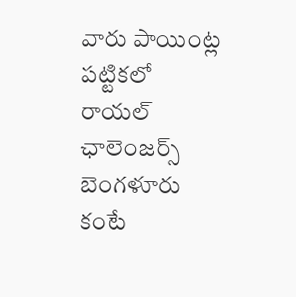వారు పాయింట్ల పట్టికలో రాయల్ ఛాలెంజర్స్ బెంగళూరు కంటే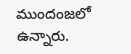ముందంజలో ఉన్నారు.